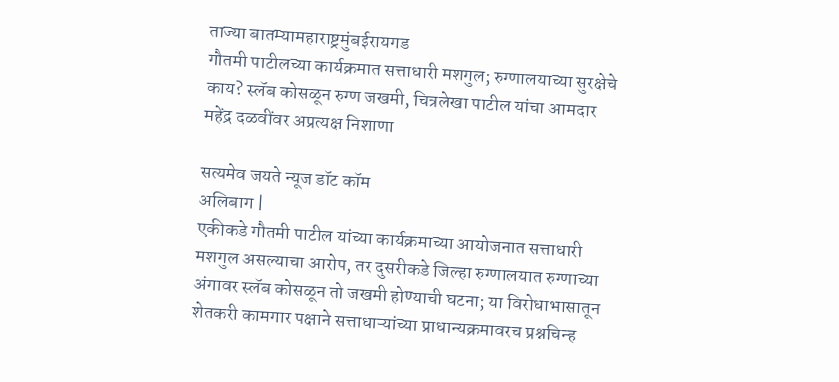ताज्या बातम्यामहाराष्ट्रमुंबईरायगड
गौतमी पाटीलच्या कार्यक्रमात सत्ताधारी मशगुल; रुग्णालयाच्या सुरक्षेचे काय? स्लॅब कोसळून रुग्ण जखमी, चित्रलेखा पाटील यांचा आमदार महेंद्र दळवींवर अप्रत्यक्ष निशाणा

सत्यमेव जयते न्यूज डॉट कॉम
अलिबाग |
एकीकडे गौतमी पाटील यांच्या कार्यक्रमाच्या आयोजनात सत्ताधारी मशगुल असल्याचा आरोप, तर दुसरीकडे जिल्हा रुग्णालयात रुग्णाच्या अंगावर स्लॅब कोसळून तो जखमी होण्याची घटना; या विरोधाभासातून शेतकरी कामगार पक्षाने सत्ताधाऱ्यांच्या प्राधान्यक्रमावरच प्रश्नचिन्ह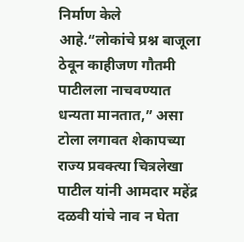निर्माण केले आहे.“लोकांचे प्रश्न बाजूला ठेवून काहीजण गौतमी पाटीलला नाचवण्यात धन्यता मानतात,” असा टोला लगावत शेकापच्या राज्य प्रवक्त्या चित्रलेखा पाटील यांनी आमदार महेंद्र दळवी यांचे नाव न घेता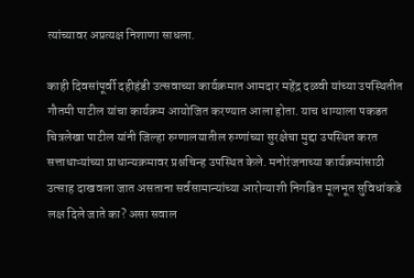त्यांच्यावर अप्रत्यक्ष निशाणा साधला.

काही दिवसांपूर्वी दहीहंडी उत्सवाच्या कार्यक्रमात आमदार महेंद्र दळवी यांच्या उपस्थितीत गौतमी पाटील यांचा कार्यक्रम आयोजित करण्यात आला होता. याच धाग्याला पकडत चित्रलेखा पाटील यांनी जिल्हा रुग्णालयातील रुग्णांच्या सुरक्षेचा मुद्दा उपस्थित करत सत्ताधाऱ्यांच्या प्राधान्यक्रमावर प्रश्नचिन्ह उपस्थित केले. मनोरंजनाच्या कार्यक्रमांसाठी उत्साह दाखवला जात असताना सर्वसामान्यांच्या आरोग्याशी निगडित मूलभूत सुविधांकडे लक्ष दिले जाते का? असा सवाल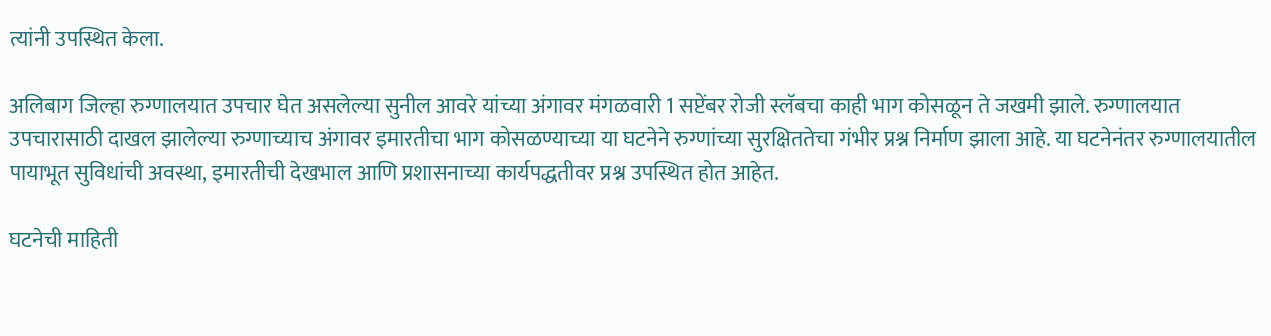त्यांनी उपस्थित केला.

अलिबाग जिल्हा रुग्णालयात उपचार घेत असलेल्या सुनील आवरे यांच्या अंगावर मंगळवारी 1 सप्टेंबर रोजी स्लॅबचा काही भाग कोसळून ते जखमी झाले. रुग्णालयात उपचारासाठी दाखल झालेल्या रुग्णाच्याच अंगावर इमारतीचा भाग कोसळण्याच्या या घटनेने रुग्णांच्या सुरक्षिततेचा गंभीर प्रश्न निर्माण झाला आहे. या घटनेनंतर रुग्णालयातील पायाभूत सुविधांची अवस्था, इमारतीची देखभाल आणि प्रशासनाच्या कार्यपद्धतीवर प्रश्न उपस्थित होत आहेत.

घटनेची माहिती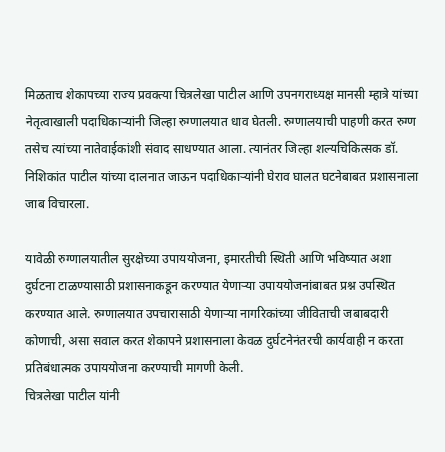मिळताच शेकापच्या राज्य प्रवक्त्या चित्रलेखा पाटील आणि उपनगराध्यक्ष मानसी म्हात्रे यांच्या नेतृत्वाखाली पदाधिकाऱ्यांनी जिल्हा रुग्णालयात धाव घेतली. रुग्णालयाची पाहणी करत रुग्ण तसेच त्यांच्या नातेवाईकांशी संवाद साधण्यात आला. त्यानंतर जिल्हा शल्यचिकित्सक डॉ. निशिकांत पाटील यांच्या दालनात जाऊन पदाधिकाऱ्यांनी घेराव घालत घटनेबाबत प्रशासनाला जाब विचारला.

यावेळी रुग्णालयातील सुरक्षेच्या उपाययोजना, इमारतीची स्थिती आणि भविष्यात अशा दुर्घटना टाळण्यासाठी प्रशासनाकडून करण्यात येणाऱ्या उपाययोजनांबाबत प्रश्न उपस्थित करण्यात आले. रुग्णालयात उपचारासाठी येणाऱ्या नागरिकांच्या जीविताची जबाबदारी कोणाची, असा सवाल करत शेकापने प्रशासनाला केवळ दुर्घटनेनंतरची कार्यवाही न करता प्रतिबंधात्मक उपाययोजना करण्याची मागणी केली.
चित्रलेखा पाटील यांनी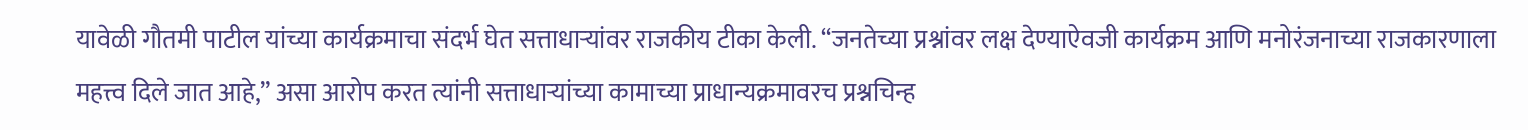यावेळी गौतमी पाटील यांच्या कार्यक्रमाचा संदर्भ घेत सत्ताधाऱ्यांवर राजकीय टीका केली. “जनतेच्या प्रश्नांवर लक्ष देण्याऐवजी कार्यक्रम आणि मनोरंजनाच्या राजकारणाला महत्त्व दिले जात आहे,” असा आरोप करत त्यांनी सत्ताधाऱ्यांच्या कामाच्या प्राधान्यक्रमावरच प्रश्नचिन्ह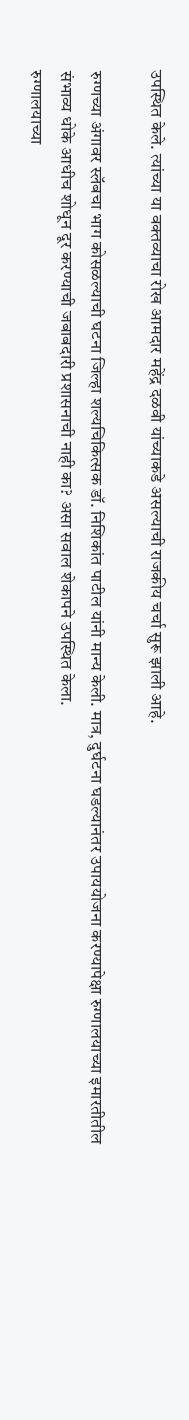उपस्थित केले. त्यांच्या या वक्तव्याचा रोख आमदार महेंद्र दळवी यांच्याकडे असल्याची राजकीय चर्चा सुरू झाली आहे.

रुग्णच्या अंगावर स्लॅबचा भाग कोसळल्याची घटना जिल्हा शल्यचिकित्सक डॉ. निशिकांत पाटील यांनी मान्य केली. मात्र, दुर्घटना घडल्यानंतर उपाययोजना करण्यापेक्षा रुग्णालयाच्या इमारतीतील संभाव्य धोके आधीच शोधून दूर करण्याची जबाबदारी प्रशासनाची नाही का? असा सवाल शेकापने उपस्थित केला.
रुग्णालयाच्या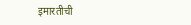इमारतीची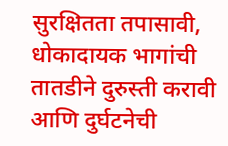सुरक्षितता तपासावी, धोकादायक भागांची तातडीने दुरुस्ती करावी आणि दुर्घटनेची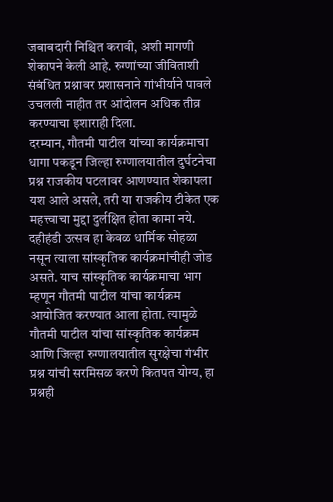जबाबदारी निश्चित करावी, अशी मागणी शेकापने केली आहे. रुग्णांच्या जीविताशी संबंधित प्रश्नावर प्रशासनाने गांभीर्याने पावले उचलली नाहीत तर आंदोलन अधिक तीव्र करण्याचा इशाराही दिला.
दरम्यान, गौतमी पाटील यांच्या कार्यक्रमाचा धागा पकडून जिल्हा रुग्णालयातील दुर्घटनेचा प्रश्न राजकीय पटलावर आणण्यात शेकापला यश आले असले, तरी या राजकीय टीकेत एक महत्त्वाचा मुद्दा दुर्लक्षित होता कामा नये. दहीहंडी उत्सव हा केवळ धार्मिक सोहळा नसून त्याला सांस्कृतिक कार्यक्रमांचीही जोड असते. याच सांस्कृतिक कार्यक्रमाचा भाग म्हणून गौतमी पाटील यांचा कार्यक्रम आयोजित करण्यात आला होता. त्यामुळे गौतमी पाटील यांचा सांस्कृतिक कार्यक्रम आणि जिल्हा रुग्णालयातील सुरक्षेचा गंभीर प्रश्न यांची सरमिसळ करणे कितपत योग्य, हा प्रश्नही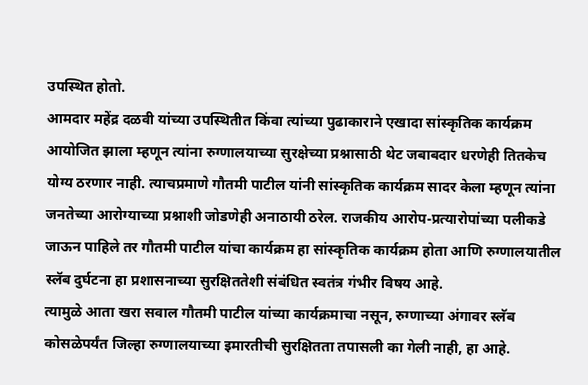उपस्थित होतो.
आमदार महेंद्र दळवी यांच्या उपस्थितीत किंवा त्यांच्या पुढाकाराने एखादा सांस्कृतिक कार्यक्रम आयोजित झाला म्हणून त्यांना रुग्णालयाच्या सुरक्षेच्या प्रश्नासाठी थेट जबाबदार धरणेही तितकेच योग्य ठरणार नाही. त्याचप्रमाणे गौतमी पाटील यांनी सांस्कृतिक कार्यक्रम सादर केला म्हणून त्यांना जनतेच्या आरोग्याच्या प्रश्नाशी जोडणेही अनाठायी ठरेल. राजकीय आरोप-प्रत्यारोपांच्या पलीकडे जाऊन पाहिले तर गौतमी पाटील यांचा कार्यक्रम हा सांस्कृतिक कार्यक्रम होता आणि रुग्णालयातील स्लॅब दुर्घटना हा प्रशासनाच्या सुरक्षिततेशी संबंधित स्वतंत्र गंभीर विषय आहे.
त्यामुळे आता खरा सवाल गौतमी पाटील यांच्या कार्यक्रमाचा नसून, रुग्णाच्या अंगावर स्लॅब कोसळेपर्यंत जिल्हा रुग्णालयाच्या इमारतीची सुरक्षितता तपासली का गेली नाही, हा आहे.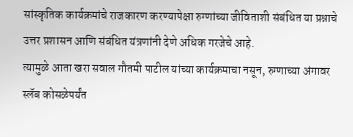सांस्कृतिक कार्यक्रमांचे राजकारण करण्यापेक्षा रुग्णांच्या जीविताशी संबंधित या प्रश्नाचे उत्तर प्रशासन आणि संबंधित यंत्रणांनी देणे अधिक गरजेचे आहे.
त्यामुळे आता खरा सवाल गौतमी पाटील यांच्या कार्यक्रमाचा नसून, रुग्णाच्या अंगावर स्लॅब कोसळेपर्यंत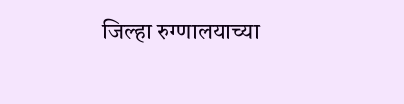जिल्हा रुग्णालयाच्या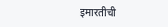इमारतीची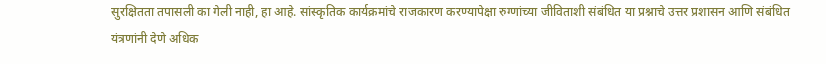सुरक्षितता तपासली का गेली नाही, हा आहे. सांस्कृतिक कार्यक्रमांचे राजकारण करण्यापेक्षा रुग्णांच्या जीविताशी संबंधित या प्रश्नाचे उत्तर प्रशासन आणि संबंधित यंत्रणांनी देणे अधिक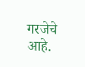गरजेचे आहे.